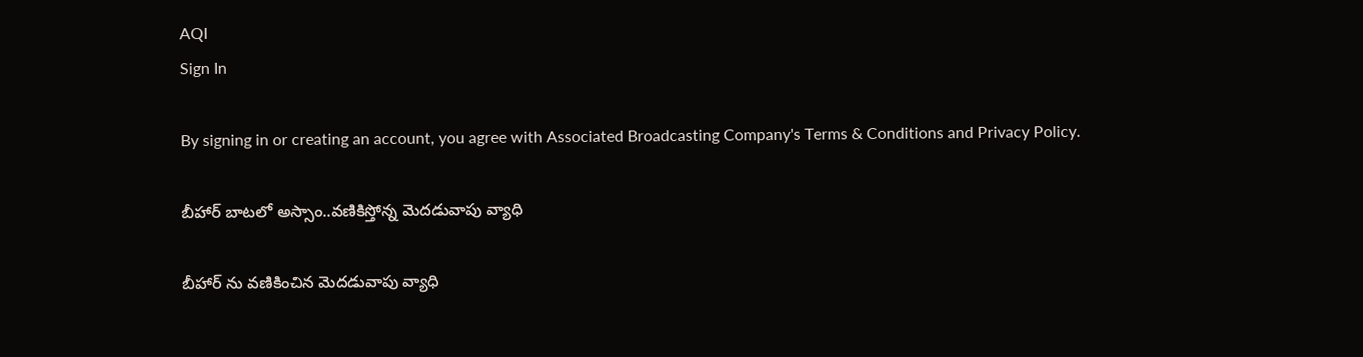AQI
Sign In

By signing in or creating an account, you agree with Associated Broadcasting Company's Terms & Conditions and Privacy Policy.

బీహార్ బాటలో అస్సాం..వణికిస్తోన్న మెదడువాపు వ్యాధి

బీహార్ ను వణికించిన మెదడువాపు వ్యాధి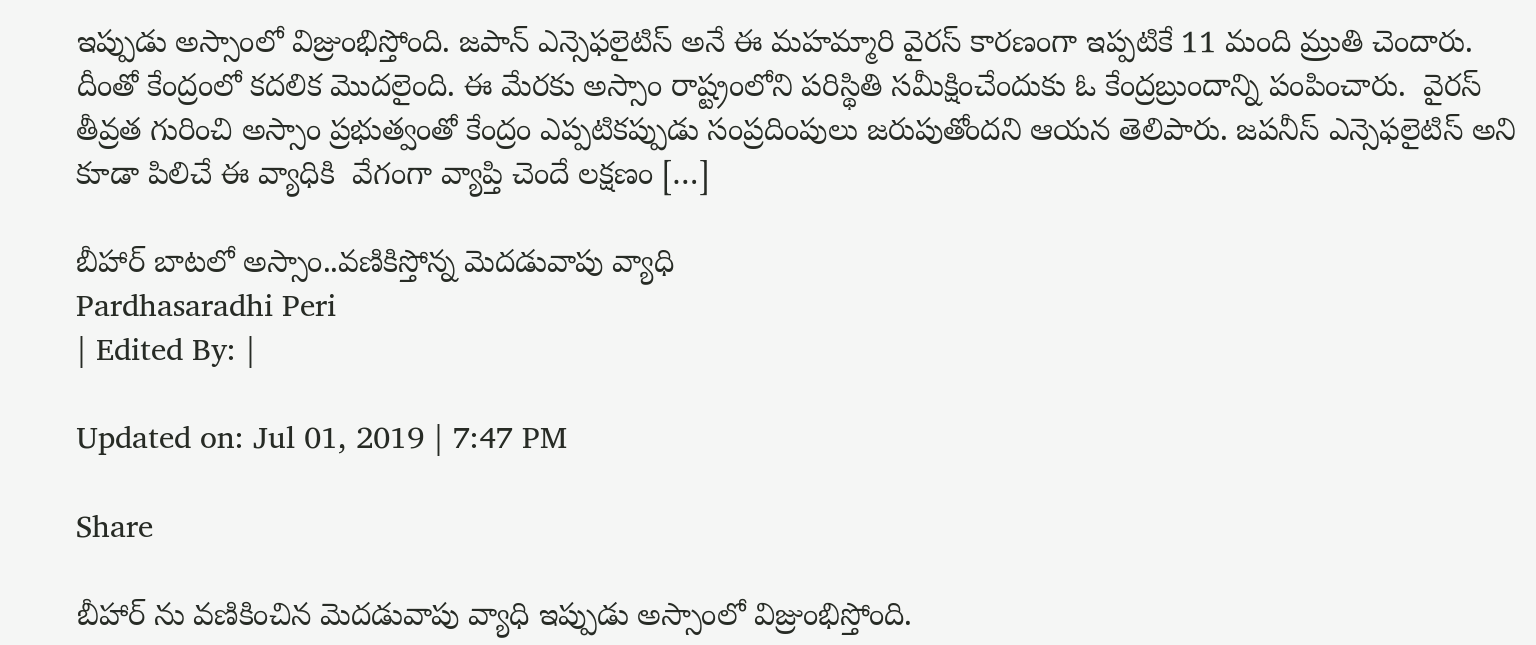ఇప్పుడు అస్సాంలో విజ్రుంభిస్తోంది. జపాన్ ఎన్సెఫలైటిస్ అనే ఈ మహమ్మారి వైరస్ కారణంగా ఇప్పటికే 11 మంది మ్రుతి చెందారు. దీంతో కేంద్రంలో కదలిక మొదలైంది. ఈ మేరకు అస్సాం రాష్ట్రంలోని పరిస్థితి సమీక్షించేందుకు ఓ కేంద్రబ్రుందాన్ని పంపించారు.  వైరస్ తీవ్రత గురించి అస్సాం ప్రభుత్వంతో కేంద్రం ఎప్పటికప్పుడు సంప్రదింపులు జరుపుతోందని ఆయన తెలిపారు. జపనీస్ ఎన్సెఫలైటిస్ అని కూడా పిలిచే ఈ వ్యాధికి  వేగంగా వ్యాప్తి చెందే లక్షణం […]

బీహార్ బాటలో అస్సాం..వణికిస్తోన్న మెదడువాపు వ్యాధి
Pardhasaradhi Peri
| Edited By: |

Updated on: Jul 01, 2019 | 7:47 PM

Share

బీహార్ ను వణికించిన మెదడువాపు వ్యాధి ఇప్పుడు అస్సాంలో విజ్రుంభిస్తోంది.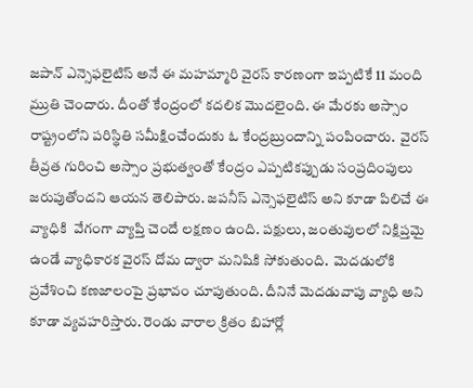జపాన్ ఎన్సెఫలైటిస్ అనే ఈ మహమ్మారి వైరస్ కారణంగా ఇప్పటికే 11 మంది మ్రుతి చెందారు. దీంతో కేంద్రంలో కదలిక మొదలైంది. ఈ మేరకు అస్సాం రాష్ట్రంలోని పరిస్థితి సమీక్షించేందుకు ఓ కేంద్రబ్రుందాన్ని పంపించారు.  వైరస్ తీవ్రత గురించి అస్సాం ప్రభుత్వంతో కేంద్రం ఎప్పటికప్పుడు సంప్రదింపులు జరుపుతోందని ఆయన తెలిపారు. జపనీస్ ఎన్సెఫలైటిస్ అని కూడా పిలిచే ఈ వ్యాధికి  వేగంగా వ్యాప్తి చెందే లక్షణం ఉంది. పక్షులు, జంతువులలో నిక్షిప్తమై ఉండే వ్యాధికారక వైరస్ దోమ ద్వారా మనిషికి సోకుతుంది.  మెదడులోకి ప్రవేశించి కణజాలంపై ప్రభావం చూపుతుంది. దీనినే మెదడువాపు వ్యాధి అని కూడా వ్యవహరిస్తారు. రెండు వారాల క్రితం బిహార్లో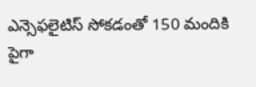ఎన్సెఫలైటిస్ సోకడంతో 150 మందికి పైగా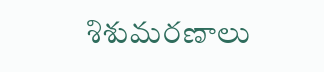శిశుమరణాలు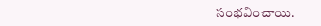సంభవించాయి.